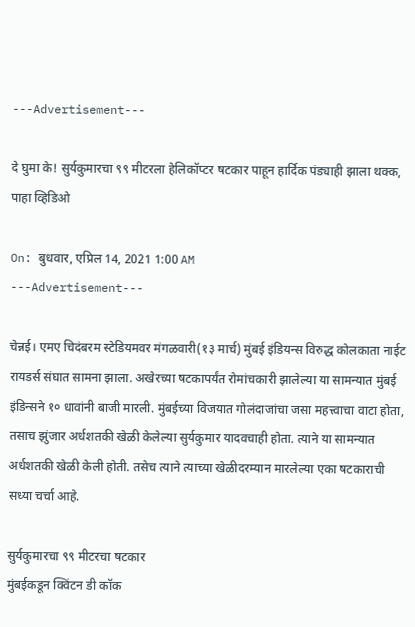---Advertisement---

दे घुमा के! सुर्यकुमारचा ९९ मीटरला हेलिकॉप्टर षटकार पाहून हार्दिक पंड्याही झाला थक्क, पाहा व्हिडिओ

On: बुधवार, एप्रिल 14, 2021 1:00 AM
---Advertisement---

चेन्नई। एमए चिदंबरम स्टेडियमवर मंगळवारी(१३ मार्च) मुंबई इंडियन्स विरुद्ध कोलकाता नाईट रायडर्स संघात सामना झाला. अखेरच्या षटकापर्यंत रोमांचकारी झालेल्या या सामन्यात मुंबई इंडिन्सने १० धावांनी बाजी मारली. मुंबईच्या विजयात गोलंदाजांचा जसा महत्त्वाचा वाटा होता, तसाच झुंजार अर्धशतकी खेळी केलेल्या सुर्यकुमार यादवचाही होता. त्याने या सामन्यात अर्धशतकी खेळी केली होती. तसेच त्याने त्याच्या खेळीदरम्यान मारलेल्या एका षटकाराची सध्या चर्चा आहे.

सुर्यकुमारचा ९९ मीटरचा षटकार
मुंबईकडून क्विंटन डी कॉक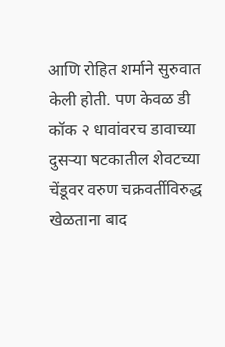आणि रोहित शर्माने सुरुवात केली होती. पण केवळ डी कॉक २ धावांवरच डावाच्या दुसऱ्या षटकातील शेवटच्या चेंडूवर वरुण चक्रवर्तीविरुद्ध खेळताना बाद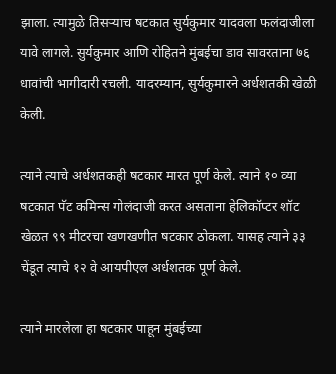झाला. त्यामुळे तिसऱ्याच षटकात सुर्यकुमार यादवला फलंदाजीला यावे लागले. सुर्यकुमार आणि रोहितने मुंबईचा डाव सावरताना ७६ धावांची भागीदारी रचली. यादरम्यान, सुर्यकुमारने अर्धशतकी खेळी केली.

त्याने त्याचे अर्धशतकही षटकार मारत पूर्ण केले. त्याने १० व्या षटकात पॅट कमिन्स गोलंदाजी करत असताना हेलिकॉप्टर शॉट खेळत ९९ मीटरचा खणखणीत षटकार ठोकला. यासह त्याने ३३ चेंडूत त्याचे १२ वे आयपीएल अर्धशतक पूर्ण केले.

त्याने मारलेला हा षटकार पाहून मुंबईच्या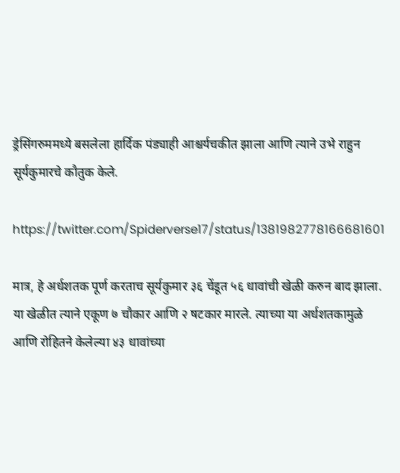ड्रेसिंगरुममध्ये बसलेला हार्दिक पंड्याही आश्चर्यचकीत झाला आणि त्याने उभे राहुन सूर्यकुमारचे कौतुक केले.

https://twitter.com/Spiderverse17/status/1381982778166681601

मात्र, हे अर्धशतक पूर्ण करताच सूर्यकुमार ३६ चेंडूत ५६ धावांची खेळी करुन बाद झाला. या खेळीत त्याने एकूण ७ चौकार आणि २ षटकार मारले. त्याच्या या अर्धशतकामुळे आणि रोहितने केलेल्या ४३ धावांच्या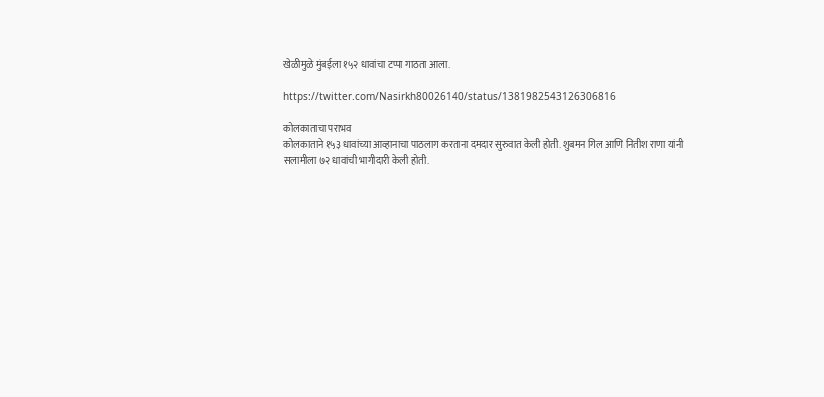खेळीमुळे मुंबईला १५२ धावांचा टप्पा गाठता आला.

https://twitter.com/Nasirkh80026140/status/1381982543126306816

कोलकाताचा पराभव
कोलकाताने १५३ धावांच्या आव्हानाचा पाठलाग करताना दमदार सुरुवात केली होती. शुबमन गिल आणि नितीश राणा यांनी सलामीला ७२ धावांची भागीदारी केली होती.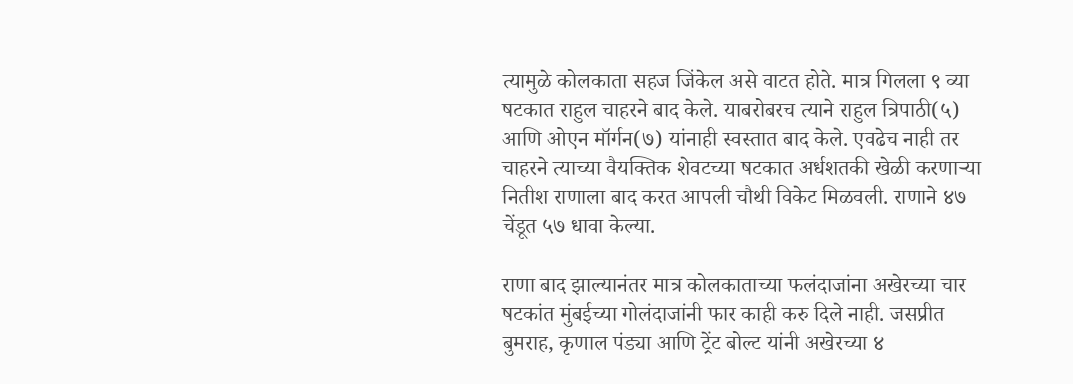त्यामुळे कोलकाता सहज जिंकेल असे वाटत होते. मात्र गिलला ९ व्या षटकात राहुल चाहरने बाद केले. याबरोबरच त्याने राहुल त्रिपाठी(५) आणि ओएन मॉर्गन(७) यांनाही स्वस्तात बाद केले. एवढेच नाही तर चाहरने त्याच्या वैयक्तिक शेवटच्या षटकात अर्धशतकी खेळी करणाऱ्या नितीश राणाला बाद करत आपली चौथी विकेट मिळवली. राणाने ४७ चेंडूत ५७ धावा केल्या.

राणा बाद झाल्यानंतर मात्र कोलकाताच्या फलंदाजांना अखेरच्या चार षटकांत मुंबईच्या गोलंदाजांनी फार काही करु दिले नाही. जसप्रीत बुमराह, कृणाल पंड्या आणि ट्रेंट बोल्ट यांनी अखेरच्या ४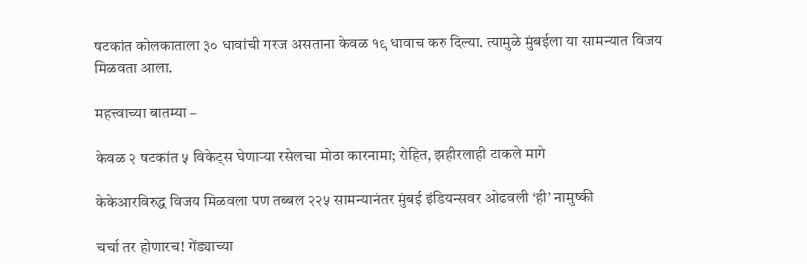षटकांत कोलकाताला ३० धावांची गरज असताना केवळ १९ धावाच करु दिल्या. त्यामुळे मुंबईला या सामन्यात विजय मिळवता आला.

महत्त्वाच्या बातम्या –

केवळ २ षटकांत ५ विकेट्स घेणाऱ्या रसेलचा मोठा कारनामा; रोहित, झहीरलाही टाकले मागे

केकेआरविरुद्ध विजय मिळवला पण तब्बल २२५ सामन्यानंतर मुंबई इंडियन्सवर ओढवली ‘ही’ नामुष्की

चर्चा तर होणारच! गेंड्याच्या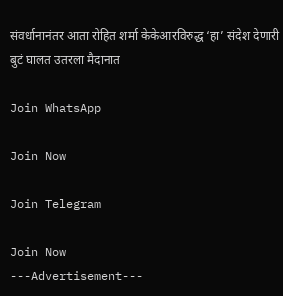संवर्धानानंतर आता रोहित शर्मा केकेआरविरुद्ध ‘हा’ संदेश देणारी बुटं घालत उतरला मैदानात

Join WhatsApp

Join Now

Join Telegram

Join Now
---Advertisement---